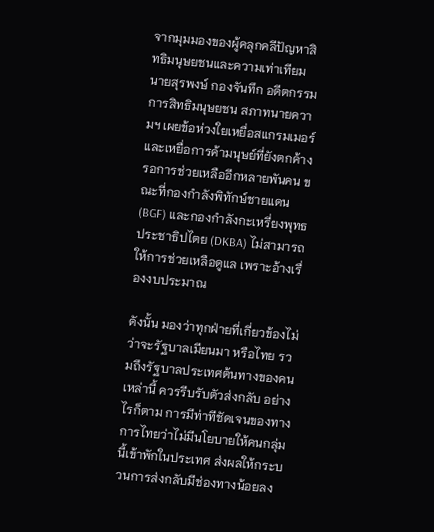จากมุมมองของผู้คลุกคลีปัญหาสิทธิมนุษยชนและความเท่าเทียม นายสุรพงษ์ กองจันทึก อดีตกรรมการสิทธิมนุษยชน สภาทนายความฯ เผยข้อห่วงใยเหยื่อสแกรมเมอร์และเหยื่อการค้ามนุษย์ที่ยังตกค้าง รอการช่วยเหลืออีกหลายพันคน ขณะที่กองกำลังพิทักษ์ชายแดน (BGF) และกองกำลังกะเหรี่ยงพุทธประชาธิปไตย (DKBA) ไม่สามารถให้การช่วยเหลือดูแล เพราะอ้างเรื่องงบประมาณ

ดังนั้น มองว่าทุกฝ่ายที่เกี่ยวข้องไม่ว่าจะรัฐบาลเมียนมา หรือไทย รวมถึงรัฐบาลประเทศต้นทางของคนเหล่านี้ ควรรีบรับตัวส่งกลับ อย่างไรก็ตาม การมีท่าทีชัดเจนของทางการไทยว่าไม่มีนโยบายให้คนกลุ่มนี้เข้าพักในประเทศ ส่งผลให้กระบวนการส่งกลับมีช่องทางน้อยลง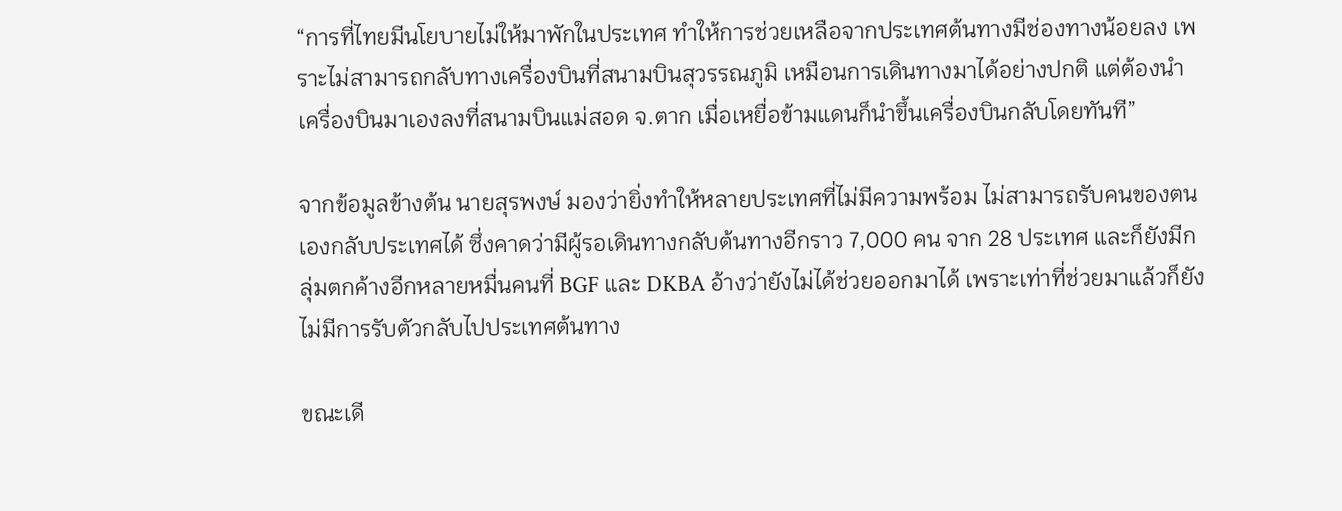“การที่ไทยมีนโยบายไม่ให้มาพักในประเทศ ทำให้การช่วยเหลือจากประเทศต้นทางมีช่องทางน้อยลง เพราะไม่สามารถกลับทางเครื่องบินที่สนามบินสุวรรณภูมิ เหมือนการเดินทางมาได้อย่างปกติ แต่ต้องนำเครื่องบินมาเองลงที่สนามบินแม่สอด จ.ตาก เมื่อเหยื่อข้ามแดนก็นำขึ้นเครื่องบินกลับโดยทันที”

จากข้อมูลข้างต้น นายสุรพงษ์ มองว่ายิ่งทำให้หลายประเทศที่ไม่มีความพร้อม ไม่สามารถรับคนของตนเองกลับประเทศได้ ซึ่งคาดว่ามีผู้รอเดินทางกลับต้นทางอีกราว 7,000 คน จาก 28 ประเทศ และก็ยังมีกลุ่มตกค้างอีกหลายหมื่นคนที่ BGF และ DKBA อ้างว่ายังไม่ได้ช่วยออกมาได้ เพราะเท่าที่ช่วยมาแล้วก็ยังไม่มีการรับตัวกลับไปประเทศต้นทาง

ขณะเดี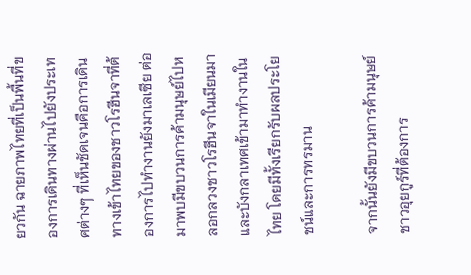ยวกัน ฉายภาพไทยที่เป็นพื้นที่ของการเดินทางผ่านไปยังประเทศต่างๆ ที่เห็นชัดเจนคือการเดินทางเข้าไทยของชาวโรฮีนจาที่ต้องการไปทำงานยังมาเลเซีย ต่อมาพบมีขบวนการค้ามนุษย์ไปหลอกลวงชาวโรฮีนจาในเมียนมา และบังกลาเทศเข้ามาทำงานในไทย โดยมีทั้งเรียกรับผลประโยชน์และการทรมาน

จากนั้นยังมีขบวนการค้ามนุษย์ชาวอุยกูร์ที่ต้องการ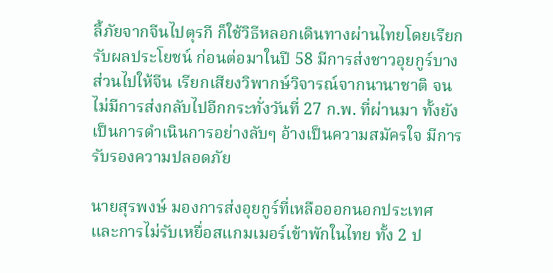ลี้ภัยจากจีนไปตุรกี ก็ใช้วิธีหลอกเดินทางผ่านไทยโดยเรียกรับผลประโยชน์ ก่อนต่อมาในปี 58 มีการส่งชาวอุยกูร์บางส่วนไปให้จีน เรียกเสียงวิพากษ์วิจารณ์จากนานาชาติ จนไม่มีการส่งกลับไปอีกกระทั่งวันที่ 27 ก.พ. ที่ผ่านมา ทั้งยังเป็นการดำเนินการอย่างลับๆ อ้างเป็นความสมัครใจ มีการรับรองความปลอดภัย

นายสุรพงษ์ มองการส่งอุยกูร์ที่เหลือออกนอกประเทศ และการไม่รับเหยื่อสแกมเมอร์เข้าพักในไทย ทั้ง 2 ป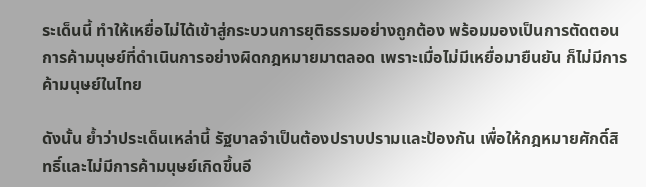ระเด็นนี้ ทำให้เหยื่อไม่ได้เข้าสู่กระบวนการยุติธรรมอย่างถูกต้อง พร้อมมองเป็นการตัดตอนการค้ามนุษย์ที่ดำเนินการอย่างผิดกฎหมายมาตลอด เพราะเมื่อไม่มีเหยื่อมายืนยัน ก็ไม่มีการค้ามนุษย์ในไทย

ดังนั้น ย้ำว่าประเด็นเหล่านี้ รัฐบาลจำเป็นต้องปราบปรามและป้องกัน เพื่อให้กฎหมายศักดิ์สิทธิ์และไม่มีการค้ามนุษย์เกิดขึ้นอี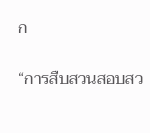ก

“การสืบสวนสอบสว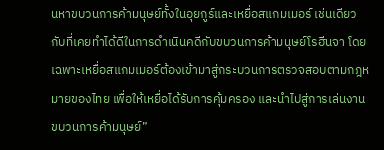นหาขบวนการค้ามนุษย์ทั้งในอุยกูร์และเหยื่อสแกมเมอร์ เช่นเดียวกับที่เคยทำได้ดีในการดำเนินคดีกับขบวนการค้ามนุษย์โรฮีนจา โดยเฉพาะเหยื่อสแกมเมอร์ต้องเข้ามาสู่กระบวนการตรวจสอบตามกฎหมายของไทย เพื่อให้เหยื่อได้รับการคุ้มครอง และนำไปสู่การเล่นงานขบวนการค้ามนุษย์”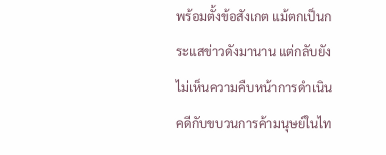พร้อมตั้งข้อสังเกต แม้ตกเป็นกระแสข่าวดังมานาน แต่กลับยังไม่เห็นความคืบหน้าการดำเนินคดีกับขบวนการค้ามนุษย์ในไท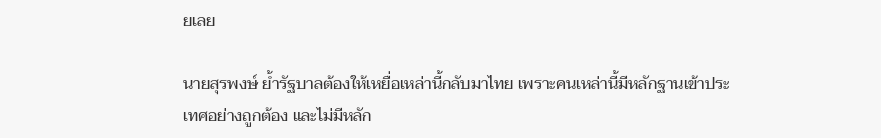ยเลย

นายสุรพงษ์ ย้ำรัฐบาลต้องให้เหยื่อเหล่านี้กลับมาไทย เพราะคนเหล่านี้มีหลักฐานเข้าประเทศอย่างถูกต้อง และไม่มีหลัก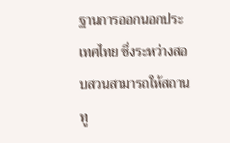ฐานการออกนอกประเทศไทย ซึ่งระหว่างสอบสวนสามารถให้สถานทู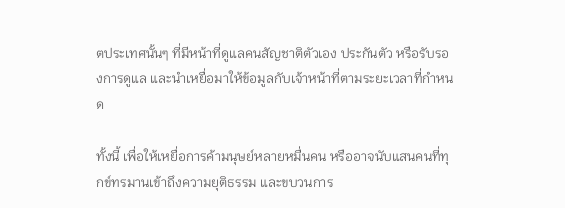ตประเทศนั้นๆ ที่มีหน้าที่ดูแลคนสัญชาติตัวเอง ประกันตัว หรือรับรองการดูแล และนำเหยื่อมาให้ข้อมูลกับเจ้าหน้าที่ตามระยะเวลาที่กำหนด

ทั้งนี้ เพื่อให้เหยื่อการค้ามนุษย์หลายหมื่นคน หรืออาจนับแสนคนที่ทุกข์ทรมานเข้าถึงความยุติธรรม และขบวนการ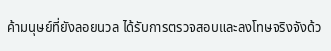ค้ามนุษย์ที่ยังลอยนวล ได้รับการตรวจสอบและลงโทษจริงจังด้ว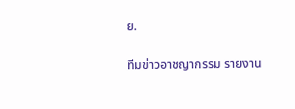ย.

ทีมข่าวอาชญากรรม รายงาน